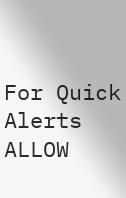For Quick Alerts
ALLOW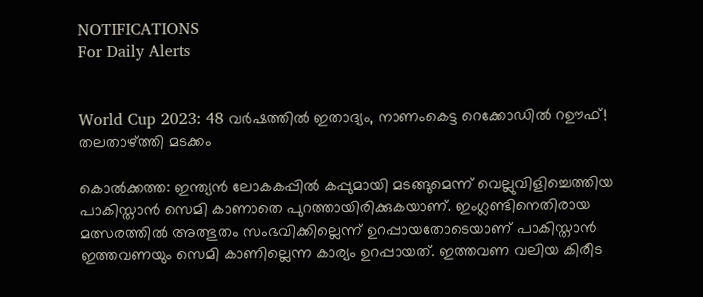NOTIFICATIONS
For Daily Alerts


World Cup 2023: 48 വര്‍ഷത്തില്‍ ഇതാദ്യം, നാണംകെട്ട റെക്കോഡില്‍ റഊഫ്! തലതാഴ്ത്തി മടക്കം

കൊല്‍ക്കത്ത: ഇന്ത്യന്‍ ലോകകപ്പില്‍ കപ്പുമായി മടങ്ങുമെന്ന് വെല്ലുവിളിച്ചെത്തിയ പാകിസ്താന്‍ സെമി കാണാതെ പുറത്തായിരിക്കുകയാണ്. ഇംഗ്ലണ്ടിനെതിരായ മത്സരത്തില്‍ അത്ഭുതം സംഭവിക്കില്ലെന്ന് ഉറപ്പായതോടെയാണ് പാകിസ്താന്‍ ഇത്തവണയും സെമി കാണില്ലെന്ന കാര്യം ഉറപ്പായത്. ഇത്തവണ വലിയ കിരീട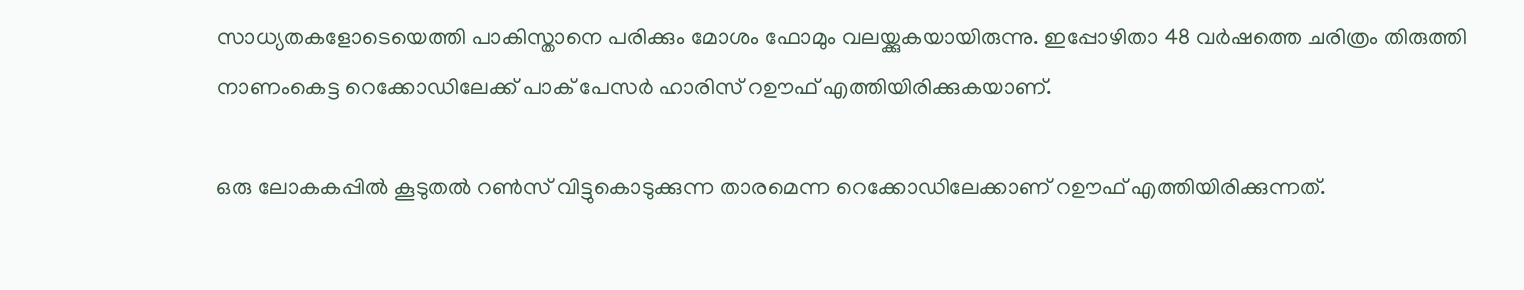സാധ്യതകളോടെയെത്തി പാകിസ്താനെ പരിക്കും മോശം ഫോമും വലയ്ക്കുകയായിരുന്നു. ഇപ്പോഴിതാ 48 വര്‍ഷത്തെ ചരിത്രം തിരുത്തി നാണംകെട്ട റെക്കോഡിലേക്ക് പാക് പേസര്‍ ഹാരിസ് റഊഫ് എത്തിയിരിക്കുകയാണ്.

ഒരു ലോകകപ്പില്‍ കൂടുതല്‍ റണ്‍സ് വിട്ടുകൊടുക്കുന്ന താരമെന്ന റെക്കോഡിലേക്കാണ് റഊഫ് എത്തിയിരിക്കുന്നത്.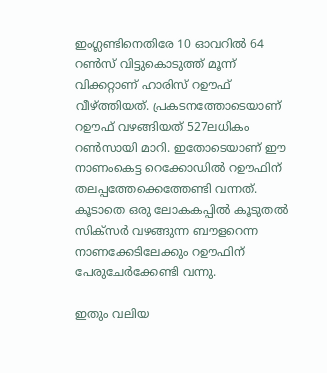ഇംഗ്ലണ്ടിനെതിരേ 10 ഓവറില്‍ 64 റണ്‍സ് വിട്ടുകൊടുത്ത് മൂന്ന് വിക്കറ്റാണ് ഹാരിസ് റഊഫ് വീഴ്ത്തിയത്. പ്രകടനത്തോടെയാണ് റഊഫ് വഴങ്ങിയത് 527ലധികം റണ്‍സായി മാറി. ഇതോടെയാണ് ഈ നാണംകെട്ട റെക്കോഡില്‍ റഊഫിന് തലപ്പത്തേക്കെത്തേണ്ടി വന്നത്. കൂടാതെ ഒരു ലോകകപ്പില്‍ കൂടുതല്‍ സിക്‌സര്‍ വഴങ്ങുന്ന ബൗളറെന്ന നാണക്കേടിലേക്കും റഊഫിന് പേരുചേര്‍ക്കേണ്ടി വന്നു.

ഇതും വലിയ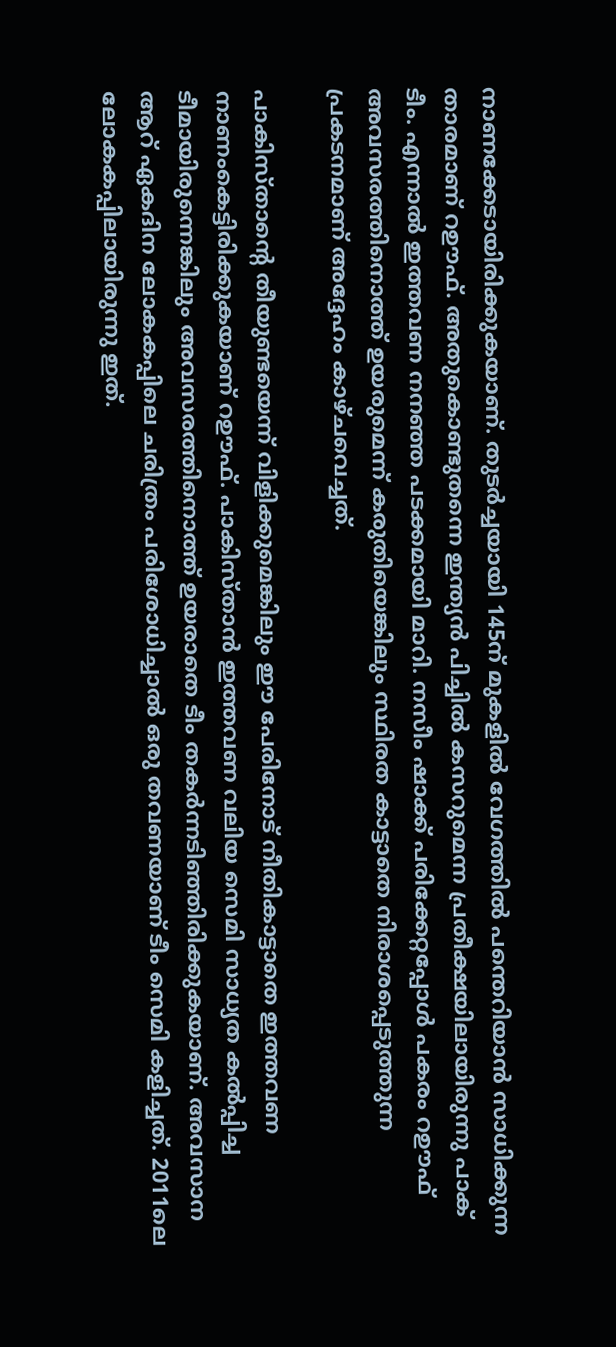നാണക്കേടായിരിക്കുകയാണ്. തുടര്‍ച്ചയായി 145ന് മുകളില്‍ വേഗത്തില്‍ പന്തെറിയാന്‍ സാധിക്കുന്ന താരമാണ് റഊഫ്. അതുകൊണ്ടുതന്നെ ഇന്ത്യന്‍ പിച്ചില്‍ കസറുമെന്ന പ്രതീക്ഷയിലായിരുന്നു പാക് ടീം. എന്നാല്‍ ഇത്തവണ നനഞ്ഞ പടക്കമായി മാറി. നസീം ഷാക്ക് പരിക്കേറ്റപ്പോള്‍ പകരം റഊഫ് അവസരത്തിനൊത്ത് ഉയരുമെന്ന് കരുതിയെങ്കിലും സ്ഥിരത കാട്ടാതെ നിരാശപ്പെടുത്തുന്ന പ്രകടനമാണ് അദ്ദേഹം കാഴ്ചവെച്ചത്.

പാകിസ്താന്റെ തീയുണ്ടയെന്ന് വിളിക്കുമെങ്കിലും ഈ പേരിനോട് നീതികാട്ടാതെ ഇത്തവണ നാണംകെട്ടിരിക്കുകയാണ് റഊഫ്. പാകിസ്താന്‍ ഇത്തവണ വലിയ സെമി സാധ്യത കല്‍പ്പിച്ച ടീമായിരുന്നെങ്കിലും അവസരത്തിനൊത്ത് ഉയരാതെ ടീം തകര്‍ന്നടിഞ്ഞിരിക്കുകയാണ്. അവസാന ആറ് ഏകദിന ലോകകപ്പിലെ ചരിത്രം പരിശോധിച്ചാല്‍ ഒരു തവണയാണ് ടീം സെമി കളിച്ചത്. 2011ലെ ലോകകപ്പിലായിരുന്നു ഇത്.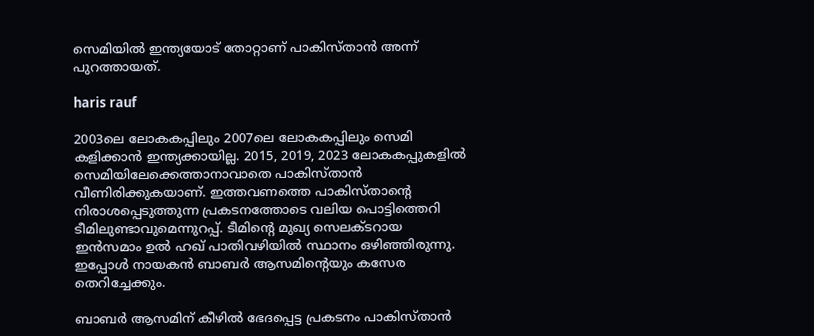സെമിയില്‍ ഇന്ത്യയോട് തോറ്റാണ് പാകിസ്താന്‍ അന്ന് പുറത്തായത്.

haris rauf

2003ലെ ലോകകപ്പിലും 2007ലെ ലോകകപ്പിലും സെമി കളിക്കാന്‍ ഇന്ത്യക്കായില്ല. 2015, 2019, 2023 ലോകകപ്പുകളില്‍ സെമിയിലേക്കെത്താനാവാതെ പാകിസ്താന്‍ വീണിരിക്കുകയാണ്. ഇത്തവണത്തെ പാകിസ്താന്റെ നിരാശപ്പെടുത്തുന്ന പ്രകടനത്തോടെ വലിയ പൊട്ടിത്തെറി ടീമിലുണ്ടാവുമെന്നുറപ്പ്. ടീമിന്റെ മുഖ്യ സെലക്ടറായ ഇന്‍സമാം ഉല്‍ ഹഖ് പാതിവഴിയില്‍ സ്ഥാനം ഒഴിഞ്ഞിരുന്നു. ഇപ്പോള്‍ നായകന്‍ ബാബര്‍ ആസമിന്റെയും കസേര തെറിച്ചേക്കും.

ബാബര്‍ ആസമിന് കീഴില്‍ ഭേദപ്പെട്ട പ്രകടനം പാകിസ്താന്‍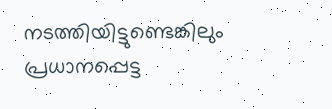നടത്തിയിട്ടുണ്ടെങ്കിലും പ്രധാനപ്പെട്ട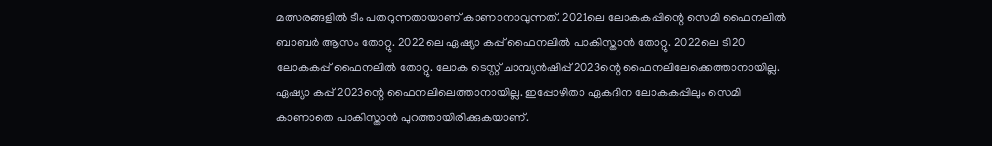മത്സരങ്ങളില്‍ ടീം പതറുന്നതായാണ് കാണാനാവുന്നത്. 2021ലെ ലോകകപ്പിന്റെ സെമി ഫൈനലില്‍ ബാബര്‍ ആസം തോറ്റു. 2022ലെ ഏഷ്യാ കപ്പ് ഫൈനലില്‍ പാകിസ്താന്‍ തോറ്റു. 2022ലെ ടി20 ലോകകപ്പ് ഫൈനലില്‍ തോറ്റു. ലോക ടെസ്റ്റ് ചാമ്പ്യന്‍ഷിപ്പ് 2023ന്റെ ഫൈനലിലേക്കെത്താനായില്ല. ഏഷ്യാ കപ്പ് 2023ന്റെ ഫൈനലിലെത്താനായില്ല. ഇപ്പോഴിതാ ഏകദിന ലോകകപ്പിലും സെമി കാണാതെ പാകിസ്താന്‍ പുറത്തായിരിക്കുകയാണ്.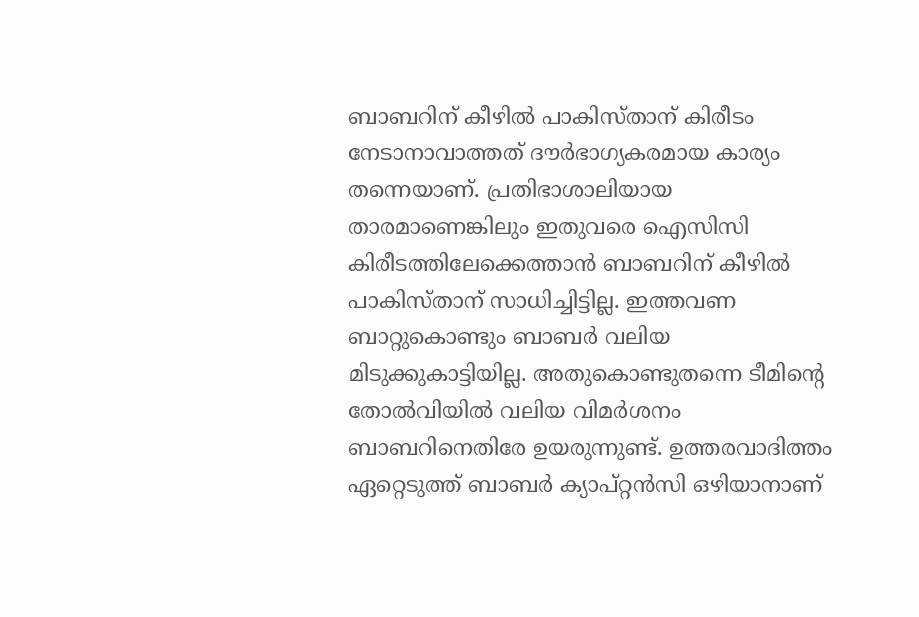ബാബറിന് കീഴില്‍ പാകിസ്താന് കിരീടം നേടാനാവാത്തത് ദൗര്‍ഭാഗ്യകരമായ കാര്യം തന്നെയാണ്. പ്രതിഭാശാലിയായ താരമാണെങ്കിലും ഇതുവരെ ഐസിസി കിരീടത്തിലേക്കെത്താന്‍ ബാബറിന് കീഴില്‍ പാകിസ്താന് സാധിച്ചിട്ടില്ല. ഇത്തവണ ബാറ്റുകൊണ്ടും ബാബര്‍ വലിയ മിടുക്കുകാട്ടിയില്ല. അതുകൊണ്ടുതന്നെ ടീമിന്റെ തോല്‍വിയില്‍ വലിയ വിമര്‍ശനം ബാബറിനെതിരേ ഉയരുന്നുണ്ട്. ഉത്തരവാദിത്തം ഏറ്റെടുത്ത് ബാബര്‍ ക്യാപ്റ്റന്‍സി ഒഴിയാനാണ്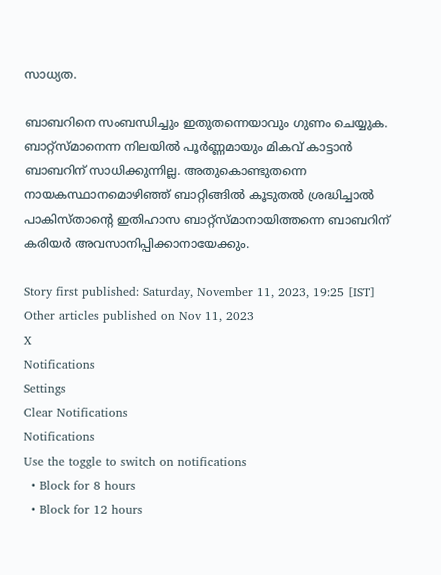സാധ്യത.

ബാബറിനെ സംബന്ധിച്ചും ഇതുതന്നെയാവും ഗുണം ചെയ്യുക. ബാറ്റ്‌സ്മാനെന്ന നിലയില്‍ പൂര്‍ണ്ണമായും മികവ് കാട്ടാന്‍ ബാബറിന് സാധിക്കുന്നില്ല. അതുകൊണ്ടുതന്നെ നായകസ്ഥാനമൊഴിഞ്ഞ് ബാറ്റിങ്ങില്‍ കൂടുതല്‍ ശ്രദ്ധിച്ചാല്‍ പാകിസ്താന്റെ ഇതിഹാസ ബാറ്റ്‌സ്മാനായിത്തന്നെ ബാബറിന് കരിയര്‍ അവസാനിപ്പിക്കാനായേക്കും.

Story first published: Saturday, November 11, 2023, 19:25 [IST]
Other articles published on Nov 11, 2023
X
Notifications
Settings
Clear Notifications
Notifications
Use the toggle to switch on notifications
  • Block for 8 hours
  • Block for 12 hours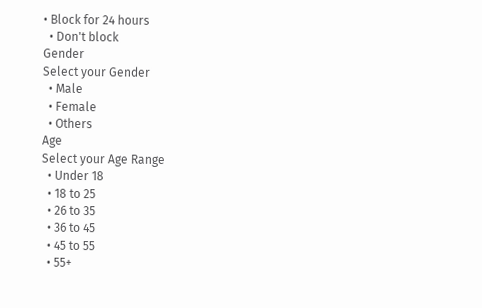• Block for 24 hours
  • Don't block
Gender
Select your Gender
  • Male
  • Female
  • Others
Age
Select your Age Range
  • Under 18
  • 18 to 25
  • 26 to 35
  • 36 to 45
  • 45 to 55
  • 55+